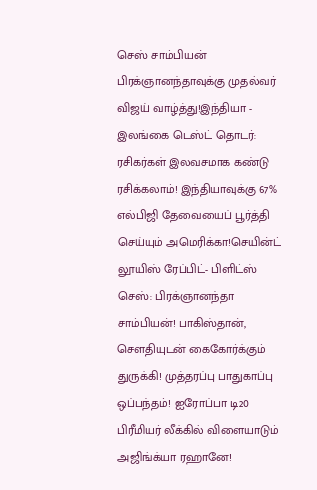செஸ் சாம்பியன் பிரக்ஞானந்தாவுக்கு முதல்வர் விஜய் வாழ்த்து!இந்தியா - இலங்கை டெஸ்ட் தொடர்: ரசிகர்கள் இலவசமாக கண்டு ரசிக்கலாம்! இந்தியாவுக்கு 67% எல்பிஜி தேவையைப் பூர்த்தி செய்யும் அமெரிக்கா!செயின்ட் லூயிஸ் ரேப்பிட்- பிளிட்ஸ் செஸ்: பிரக்ஞானந்தா சாம்பியன்! பாகிஸ்தான், சௌதியுடன் கைகோர்க்கும் துருக்கி! முத்தரப்பு பாதுகாப்பு ஒப்பந்தம்! ஐரோப்பா டி20 பிரீமியர் லீக்கில் விளையாடும் அஜிங்க்யா ரஹானே!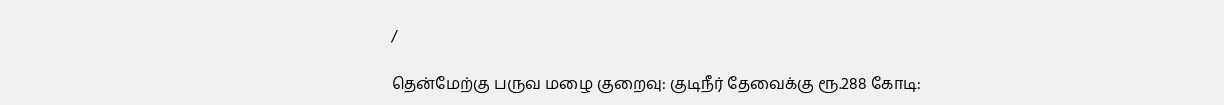/

தென்மேற்கு பருவ மழை குறைவு: குடிநீர் தேவைக்கு ரூ.288 கோடி: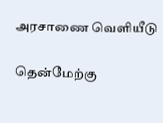அரசாணை வெளியீடு

தென்மேற்கு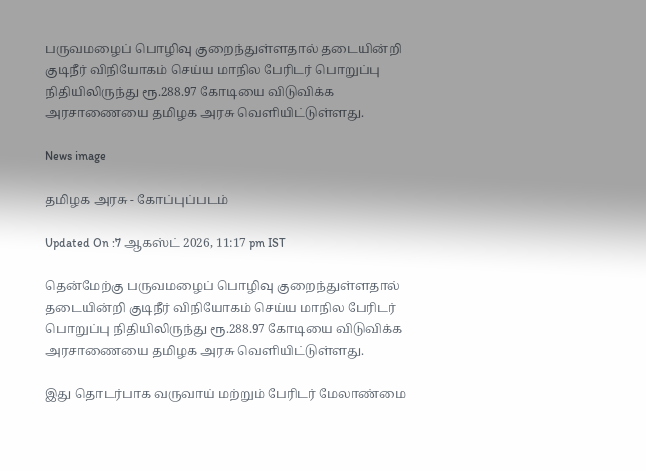பருவமழைப் பொழிவு குறைந்துள்ளதால் தடையின்றி குடிநீர் விநியோகம் செய்ய மாநில பேரிடர் பொறுப்பு நிதியிலிருந்து ரூ.288.97 கோடியை விடுவிக்க அரசாணையை தமிழக அரசு வெளியிட்டுள்ளது.

News image

தமிழக அரசு - கோப்புப்படம்

Updated On :7 ஆகஸ்ட் 2026, 11:17 pm IST

தென்மேற்கு பருவமழைப் பொழிவு குறைந்துள்ளதால் தடையின்றி குடிநீர் விநியோகம் செய்ய மாநில பேரிடர் பொறுப்பு நிதியிலிருந்து ரூ.288.97 கோடியை விடுவிக்க அரசாணையை தமிழக அரசு வெளியிட்டுள்ளது.

இது தொடர்பாக வருவாய் மற்றும் பேரிடர் மேலாண்மை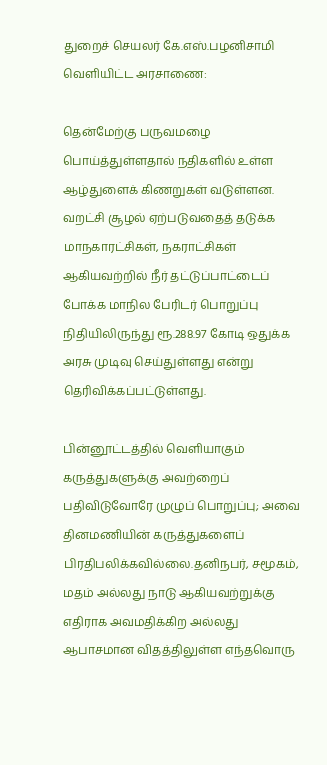துறைச் செயலர் கே.எஸ்.பழனிசாமி வெளியிட்ட அரசாணை:

தென்மேற்கு பருவமழை பொய்த்துள்ளதால் நதிகளில் உள்ள ஆழ்துளைக் கிணறுகள் வடுள்ளன. வறட்சி சூழல் ஏற்படுவதைத் தடுக்க மாநகாரட்சிகள், நகராட்சிகள் ஆகியவற்றில் நீர் தட்டுப்பாட்டைப் போக்க மாநில பேரிடர் பொறுப்பு நிதியிலிருந்து ரூ.288.97 கோடி ஒதுக்க அரசு முடிவு செய்துள்ளது என்று தெரிவிக்கப்பட்டுள்ளது.

பின்னூட்டத்தில் வெளியாகும் கருத்துகளுக்கு அவற்றைப் பதிவிடுவோரே முழுப் பொறுப்பு; அவை தினமணியின் கருத்துகளைப் பிரதிபலிக்கவில்லை.தனிநபர், சமூகம், மதம் அல்லது நாடு ஆகியவற்றுக்கு எதிராக அவமதிக்கிற அல்லது ஆபாசமான விதத்திலுள்ள எந்தவொரு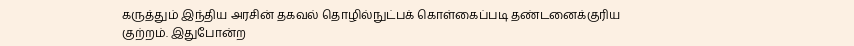கருத்தும் இந்திய அரசின் தகவல் தொழில்நுட்பக் கொள்கைப்படி தண்டனைக்குரிய குற்றம். இதுபோன்ற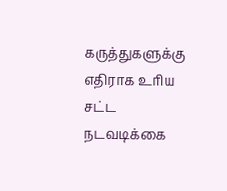கருத்துகளுக்கு எதிராக உரிய சட்ட நடவடிக்கை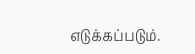எடுக்கப்படும்.